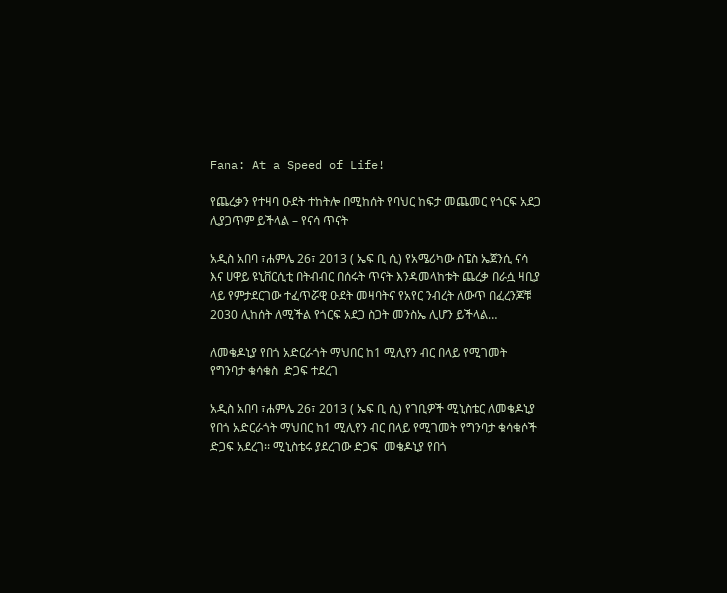Fana: At a Speed of Life!

የጨረቃን የተዛባ ዑደት ተከትሎ በሚከሰት የባህር ከፍታ መጨመር የጎርፍ አደጋ ሊያጋጥም ይችላል – የናሳ ጥናት

አዲስ አበባ ፣ሐምሌ 26፣ 2013 ( ኤፍ ቢ ሲ) የአሜሪካው ስፔስ ኤጀንሲ ናሳ እና ሀዋይ ዩኒቨርሲቲ በትብብር በሰሩት ጥናት እንዳመላከቱት ጨረቃ በራሷ ዛቢያ ላይ የምታደርገው ተፈጥሯዊ ዑደት መዛባትና የአየር ንብረት ለውጥ በፈረንጆቹ 2030 ሊከሰት ለሚችል የጎርፍ አደጋ ስጋት መንስኤ ሊሆን ይችላል…

ለመቄዶኒያ የበጎ አድርራጎት ማህበር ከ1 ሚሊየን ብር በላይ የሚገመት የግንባታ ቁሳቁስ  ድጋፍ ተደረገ

አዲስ አበባ ፣ሐምሌ 26፣ 2013 ( ኤፍ ቢ ሲ) የገቢዎች ሚኒስቴር ለመቄዶኒያ የበጎ አድርራጎት ማህበር ከ1 ሚሊየን ብር በላይ የሚገመት የግንባታ ቁሳቁሶች ድጋፍ አደረገ፡፡ ሚኒስቴሩ ያደረገው ድጋፍ  መቄዶኒያ የበጎ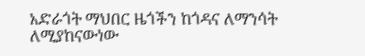አድራጎት ማህበር ዜጎችን ከጎዳና ለማንሳት ለሚያከናውነው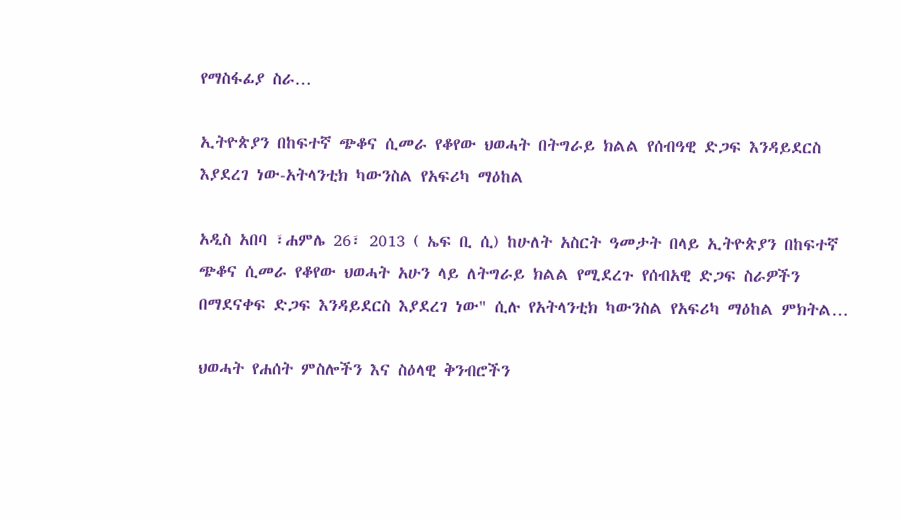የማስፋፊያ ስራ…

ኢትዮጵያን በከፍተኛ ጭቆና ሲመራ የቆየው ህወሓት በትግራይ ክልል የሰብዓዊ ድጋፍ እንዳይደርስ እያደረገ ነው-አትላንቲክ ካውንስል የአፍሪካ ማዕከል

አዲስ አበባ ፣ሐምሌ 26፣ 2013 ( ኤፍ ቢ ሲ) ከሁለት አስርት ዓመታት በላይ ኢትዮጵያን በከፍተኛ ጭቆና ሲመራ የቆየው ህወሓት አሁን ላይ ለትግራይ ክልል የሚደረጉ የሰብአዊ ድጋፍ ስራዎችን በማደናቀፍ ድጋፍ እንዳይደርስ እያደረገ ነው" ሲሉ የአትላንቲክ ካውንስል የአፍሪካ ማዕከል ምክትል…

ህወሓት የሐሰት ምስሎችን እና ስዕላዊ ቅንብሮችን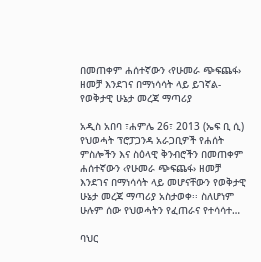በመጠቀም ሐሰተኛውን ‹የሁመራ ጭፍጨፋ› ዘመቻ እንደገና በማነሳሳት ላይ ይገኛል-የወቅታዊ ሁኔታ መረጃ ማጣሪያ

አዲስ አበባ ፣ሐምሌ 26፣ 2013 (ኤፍ ቢ ሲ) የህወሓት ፕሮፓጋንዳ አራጋቢዎች የሐሰት ምስሎችን እና ስዕላዊ ቅንብሮችን በመጠቀም ሐሰተኛውን ‹የሁመራ ጭፍጨፋ› ዘመቻ እንደገና በማነሳሳት ላይ መሆናቸውን የወቅታዊ ሁኔታ መረጃ ማጣሪያ አስታወቀ፡፡ ስለሆነም ሁሉም ሰው የህወሓትን የፈጠራና የተሳሳተ…

ባህር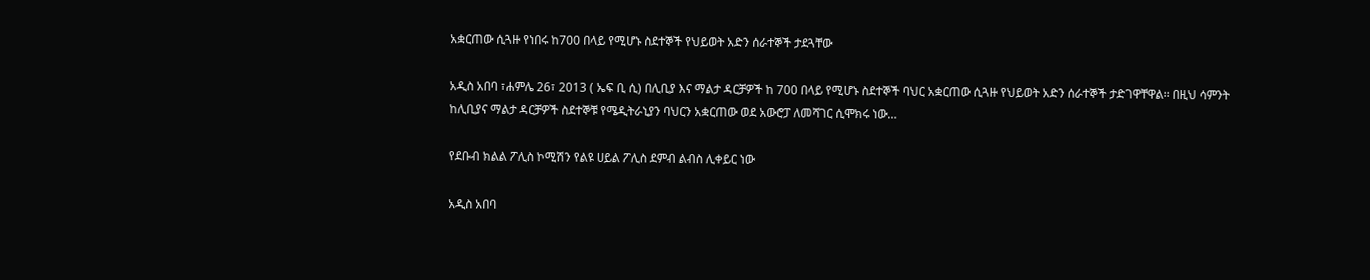አቋርጠው ሲጓዙ የነበሩ ከ700 በላይ የሚሆኑ ስደተኞች የህይወት አድን ሰራተኞች ታደጓቸው

አዲስ አበባ ፣ሐምሌ 26፣ 2013 ( ኤፍ ቢ ሲ) በሊቢያ እና ማልታ ዳርቻዎች ከ 700 በላይ የሚሆኑ ስደተኞች ባህር አቋርጠው ሲጓዙ የህይወት አድን ሰራተኞች ታድገዋቸዋል፡፡ በዚህ ሳምንት ከሊቢያና ማልታ ዳርቻዎች ስደተኞቹ የሜዲትራኒያን ባህርን አቋርጠው ወደ አውሮፓ ለመሻገር ሲሞክሩ ነው…

የደቡብ ክልል ፖሊስ ኮሚሽን የልዩ ሀይል ፖሊስ ደምብ ልብስ ሊቀይር ነው

አዲስ አበባ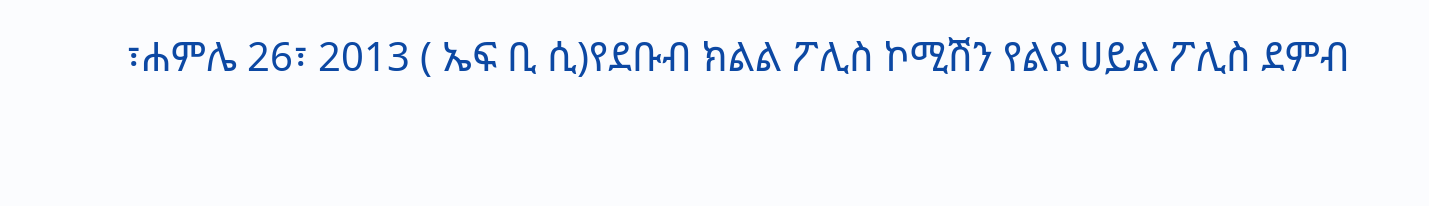፣ሐምሌ 26፣ 2013 ( ኤፍ ቢ ሲ)የደቡብ ክልል ፖሊስ ኮሚሽን የልዩ ሀይል ፖሊስ ደምብ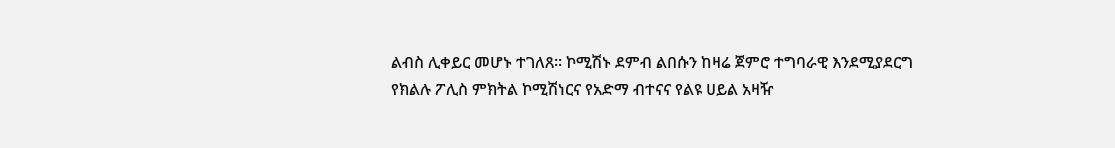ልብስ ሊቀይር መሆኑ ተገለጸ፡፡ ኮሚሽኑ ደምብ ልበሱን ከዛሬ ጀምሮ ተግባራዊ እንደሚያደርግ የክልሉ ፖሊስ ምክትል ኮሚሽነርና የአድማ ብተናና የልዩ ሀይል አዛዥ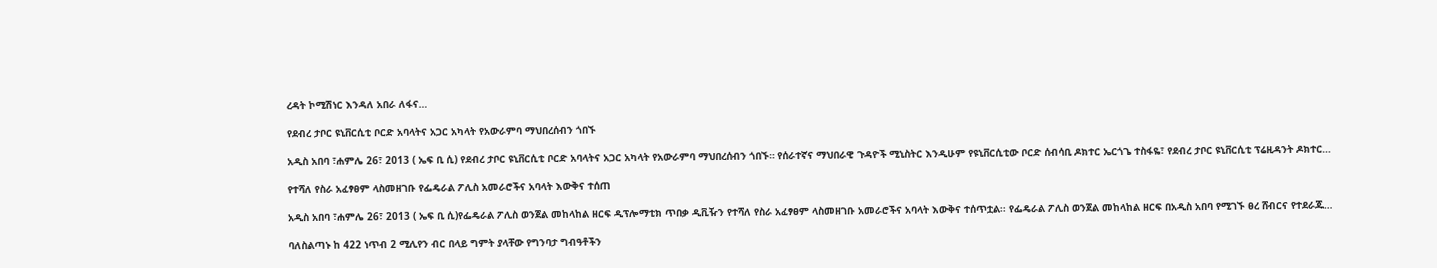ረዳት ኮሚሽነር እንዳለ አበራ ለፋና…

የደብረ ታቦር ዩኒቨርሲቲ ቦርድ አባላትና አጋር አካላት የአውራምባ ማህበረሰብን ጎበኙ

አዲስ አበባ ፣ሐምሌ 26፣ 2013 ( ኤፍ ቢ ሲ) የደብረ ታቦር ዩኒቨርሲቲ ቦርድ አባላትና አጋር አካላት የአውራምባ ማህበረሰብን ጎበኙ። የሰራተኛና ማህበራዊ ጉዳዮች ሚኒስትር እንዲሁም የዩኒቨርሲቲው ቦርድ ሰብሳቢ ዶክተር ኤርጎጌ ተስፋዬ፣ የደብረ ታቦር ዩኒቨርሲቲ ፕሬዚዳንት ዶክተር…

የተሻለ የስራ አፈፃፀም ላስመዘገቡ የፌዴራል ፖሊስ አመራሮችና አባላት እውቅና ተሰጠ

አዲስ አበባ ፣ሐምሌ 26፣ 2013 ( ኤፍ ቢ ሲ)የፌዴራል ፖሊስ ወንጀል መከላከል ዘርፍ ዲፕሎማቲክ ጥበቃ ዲቪዥን የተሻለ የስራ አፈፃፀም ላስመዘገቡ አመራሮችና አባላት እውቅና ተሰጥቷል፡፡ የፌዴራል ፖሊስ ወንጀል መከላከል ዘርፍ በአዲስ አበባ የሚገኙ ፀረ ሸብርና የተደራጁ…

ባለስልጣኑ ከ 422 ነጥብ 2 ሚሊየን ብር በላይ ግምት ያላቸው የግንባታ ግብዓቶችን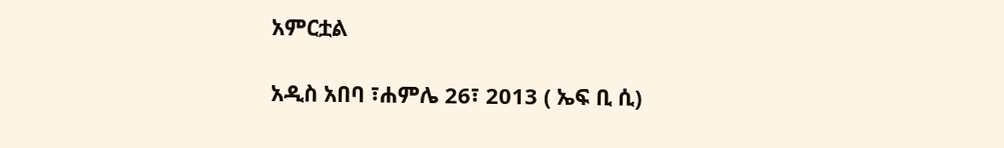አምርቷል

አዲስ አበባ ፣ሐምሌ 26፣ 2013 ( ኤፍ ቢ ሲ)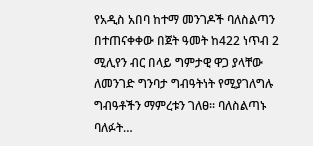የአዲስ አበባ ከተማ መንገዶች ባለስልጣን በተጠናቀቀው በጀት ዓመት ከ422 ነጥብ 2 ሚሊየን ብር በላይ ግምታዊ ዋጋ ያላቸው ለመንገድ ግንባታ ግብዓትነት የሚያገለግሉ ግብዓቶችን ማምረቱን ገለፀ፡፡ ባለስልጣኑ ባለፉት…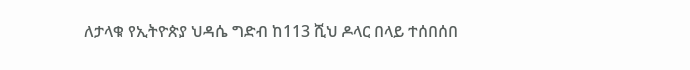ለታላቁ የኢትዮጵያ ህዳሴ ግድብ ከ113 ሺህ ዶላር በላይ ተሰበሰበ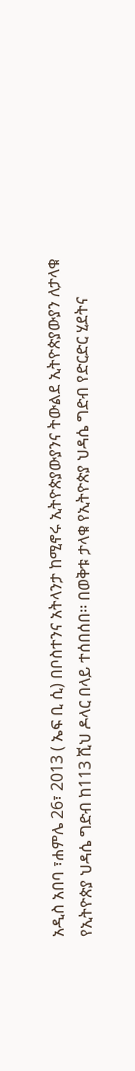አዲስ አበባ ፣ሐምሌ 26፣ 2013 ( ኤፍ ቢ ሲ) በቦስተንና አትላንታ ከሚኖሩ ኢትዮጵያውያንና ትውልደ ኢትዮጵያውያን ለታላቁ የኢትዮጵያ ህዳሴ ግድብ ከ113 ሺህ ዶላር በላይ ተሰበሰበ፡፡ በወቅቱ ታላቁ የኢትዮጵያ ህዳሴ ግድብ የድርድር ሂደትና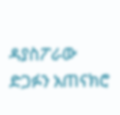ዳያስፖራው ድጋፉን አጠናክሮ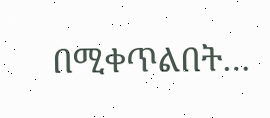በሚቀጥልበት…